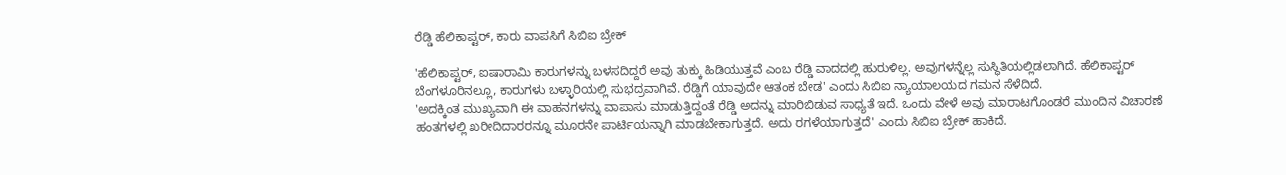ರೆಡ್ಡಿ ಹೆಲಿಕಾಪ್ಟರ್, ಕಾರು ವಾಪಸಿಗೆ ಸಿಬಿಐ ಬ್ರೇಕ್

'ಹೆಲಿಕಾಪ್ಟರ್, ಐಷಾರಾಮಿ ಕಾರುಗಳನ್ನು ಬಳಸದಿದ್ದರೆ ಅವು ತುಕ್ಕು ಹಿಡಿಯುತ್ತವೆ ಎಂಬ ರೆಡ್ಡಿ ವಾದದಲ್ಲಿ ಹುರುಳಿಲ್ಲ. ಅವುಗಳನ್ನೆಲ್ಲ ಸುಸ್ಥಿತಿಯಲ್ಲಿಡಲಾಗಿದೆ. ಹೆಲಿಕಾಪ್ಟರ್ ಬೆಂಗಳೂರಿನಲ್ಲೂ, ಕಾರುಗಳು ಬಳ್ಳಾರಿಯಲ್ಲಿ ಸುಭದ್ರವಾಗಿವೆ. ರೆಡ್ಡಿಗೆ ಯಾವುದೇ ಆತಂಕ ಬೇಡ' ಎಂದು ಸಿಬಿಐ ನ್ಯಾಯಾಲಯದ ಗಮನ ಸೆಳೆದಿದೆ.
'ಅದಕ್ಕಿಂತ ಮುಖ್ಯವಾಗಿ ಈ ವಾಹನಗಳನ್ನು ವಾಪಾಸು ಮಾಡುತ್ತಿದ್ದಂತೆ ರೆಡ್ಡಿ ಅದನ್ನು ಮಾರಿಬಿಡುವ ಸಾಧ್ಯತೆ ಇದೆ. ಒಂದು ವೇಳೆ ಅವು ಮಾರಾಟಗೊಂಡರೆ ಮುಂದಿನ ವಿಚಾರಣೆ ಹಂತಗಳಲ್ಲಿ ಖರೀದಿದಾರರನ್ನೂ ಮೂರನೇ ಪಾರ್ಟಿಯನ್ನಾಗಿ ಮಾಡಬೇಕಾಗುತ್ತದೆ. ಅದು ರಗಳೆಯಾಗುತ್ತದೆ' ಎಂದು ಸಿಬಿಐ ಬ್ರೇಕ್ ಹಾಕಿದೆ.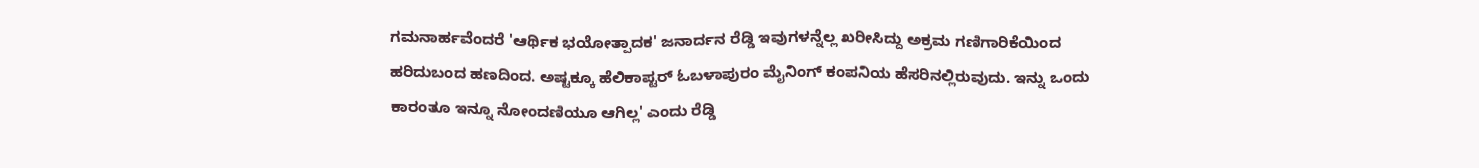ಗಮನಾರ್ಹವೆಂದರೆ 'ಆರ್ಥಿಕ ಭಯೋತ್ಪಾದಕ' ಜನಾರ್ದನ ರೆಡ್ಡಿ ಇವುಗಳನ್ನೆಲ್ಲ ಖರೀಸಿದ್ದು ಅಕ್ರಮ ಗಣಿಗಾರಿಕೆಯಿಂದ ಹರಿದುಬಂದ ಹಣದಿಂದ. ಅಷ್ಟಕ್ಕೂ ಹೆಲಿಕಾಪ್ಟರ್ ಓಬಳಾಪುರಂ ಮೈನಿಂಗ್ ಕಂಪನಿಯ ಹೆಸರಿನಲ್ಲಿರುವುದು. ಇನ್ನು ಒಂದು ಕಾರಂತೂ ಇನ್ನೂ ನೋಂದಣಿಯೂ ಆಗಿಲ್ಲ' ಎಂದು ರೆಡ್ಡಿ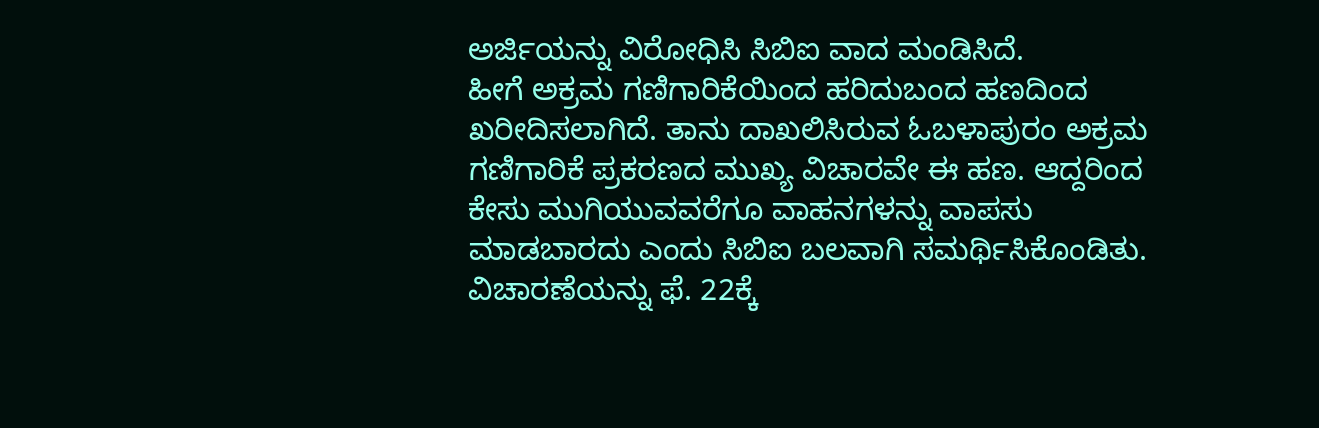ಅರ್ಜಿಯನ್ನು ವಿರೋಧಿಸಿ ಸಿಬಿಐ ವಾದ ಮಂಡಿಸಿದೆ.
ಹೀಗೆ ಅಕ್ರಮ ಗಣಿಗಾರಿಕೆಯಿಂದ ಹರಿದುಬಂದ ಹಣದಿಂದ ಖರೀದಿಸಲಾಗಿದೆ. ತಾನು ದಾಖಲಿಸಿರುವ ಓಬಳಾಪುರಂ ಅಕ್ರಮ ಗಣಿಗಾರಿಕೆ ಪ್ರಕರಣದ ಮುಖ್ಯ ವಿಚಾರವೇ ಈ ಹಣ. ಆದ್ದರಿಂದ ಕೇಸು ಮುಗಿಯುವವರೆಗೂ ವಾಹನಗಳನ್ನು ವಾಪಸು ಮಾಡಬಾರದು ಎಂದು ಸಿಬಿಐ ಬಲವಾಗಿ ಸಮರ್ಥಿಸಿಕೊಂಡಿತು. ವಿಚಾರಣೆಯನ್ನು ಫೆ. 22ಕ್ಕೆ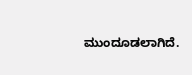ಮುಂದೂಡಲಾಗಿದೆ.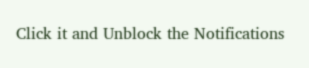Click it and Unblock the Notifications